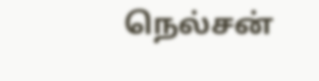நெல்சன்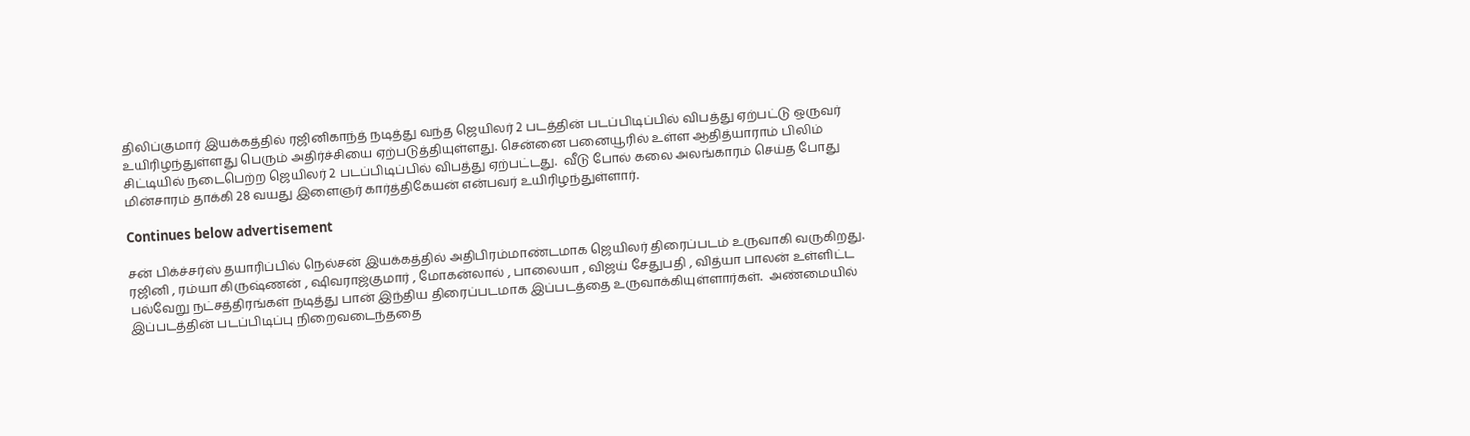திலிப்குமார் இயக்கத்தில் ரஜினிகாந்த் நடித்து வந்த ஜெயிலர் 2 படத்தின் படப்பிடிப்பில் விபத்து ஏற்பட்டு ஒருவர் உயிரிழந்துள்ளது பெரும் அதிர்ச்சியை ஏற்படுத்தியுள்ளது. சென்னை பனையூரில் உள்ள ஆதித்யாராம் பிலிம் சிட்டியில் நடைபெற்ற ஜெயிலர் 2 படப்பிடிப்பில் விபத்து ஏற்பட்டது.  வீடு போல் கலை அலங்காரம் செய்த போது மின்சாரம் தாக்கி 28 வயது இளைஞர் கார்த்திகேயன் என்பவர் உயிரிழந்துள்ளார்.

Continues below advertisement

சன் பிக்ச்சர்ஸ் தயாரிப்பில் நெல்சன் இயக்கத்தில் அதிபிரம்மாண்டமாக ஜெயிலர் திரைப்படம் உருவாகி வருகிறது. ரஜினி , ரம்யா கிருஷ்ணன் , ஷிவராஜ்குமார் , மோகன்லால் , பாலையா , விஜய் சேதுபதி , வித்யா பாலன் உள்ளிட்ட பல்வேறு நட்சத்திரங்கள் நடித்து பான் இந்திய திரைப்படமாக இப்படத்தை உருவாக்கியுள்ளார்கள்.  அண்மையில் இப்படத்தின் படப்பிடிப்பு நிறைவடைந்ததை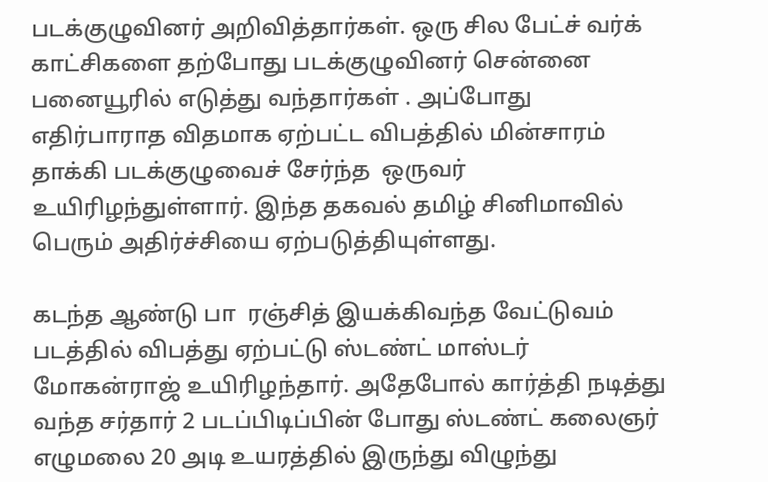படக்குழுவினர் அறிவித்தார்கள். ஒரு சில பேட்ச் வர்க் காட்சிகளை தற்போது படக்குழுவினர் சென்னை பனையூரில் எடுத்து வந்தார்கள் . அப்போது எதிர்பாராத விதமாக ஏற்பட்ட விபத்தில் மின்சாரம் தாக்கி படக்குழுவைச் சேர்ந்த  ஒருவர் உயிரிழந்துள்ளார். இந்த தகவல் தமிழ் சினிமாவில் பெரும் அதிர்ச்சியை ஏற்படுத்தியுள்ளது.

கடந்த ஆண்டு பா  ரஞ்சித் இயக்கிவந்த வேட்டுவம் படத்தில் விபத்து ஏற்பட்டு ஸ்டண்ட் மாஸ்டர் மோகன்ராஜ் உயிரிழந்தார். அதேபோல் கார்த்தி நடித்து வந்த சர்தார் 2 படப்பிடிப்பின் போது ஸ்டண்ட் கலைஞர் எழுமலை 20 அடி உயரத்தில் இருந்து விழுந்து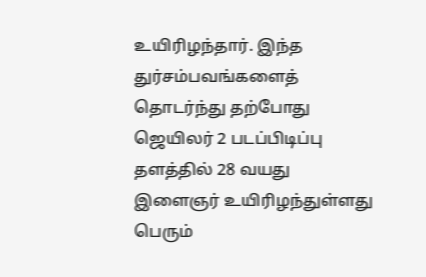உயிரிழந்தார். இந்த துர்சம்பவங்களைத் தொடர்ந்து தற்போது ஜெயிலர் 2 படப்பிடிப்பு தளத்தில் 28 வயது இளைஞர் உயிரிழந்துள்ளது பெரும்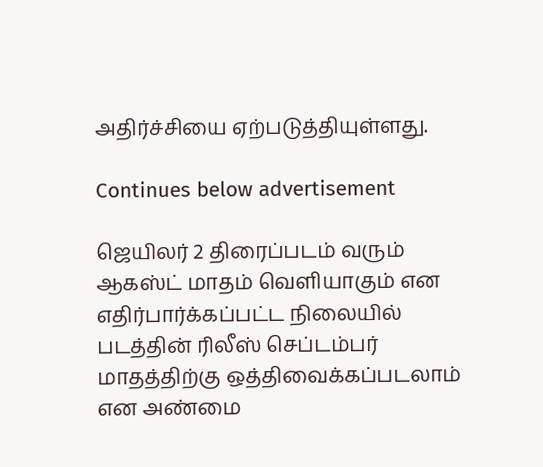அதிர்ச்சியை ஏற்படுத்தியுள்ளது.

Continues below advertisement

ஜெயிலர் 2 திரைப்படம் வரும் ஆகஸ்ட் மாதம் வெளியாகும் என எதிர்பார்க்கப்பட்ட நிலையில் படத்தின் ரிலீஸ் செப்டம்பர் மாதத்திற்கு ஒத்திவைக்கப்படலாம் என அண்மை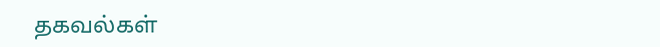தகவல்கள்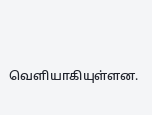வெளியாகியுள்ளன.